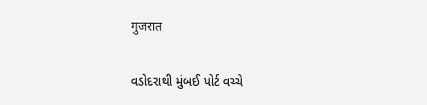गुजरात

વડોદરાથી મુંબઈ પોર્ટ વચ્ચે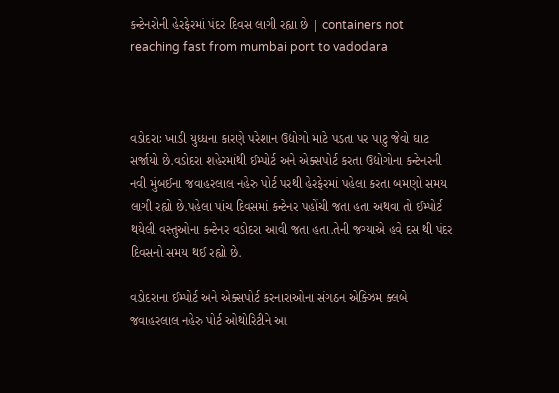કન્ટેનરોની હેરફેરમાં પંદર દિવસ લાગી રહ્યા છે | containers not reaching fast from mumbai port to vadodara



વડોદરાઃ ખાડી યુધ્ધના કારણે પરેશાન ઉદ્યોગો માટે પડતા પર પાટુ જેવો ઘાટ સર્જાયો છે.વડોદરા શહેરમાંથી ઈમ્પોર્ટ અને એક્સપોર્ટ કરતા ઉદ્યોગોના કન્ટેનરની નવી મુંબઈના જવાહરલાલ નહેરુ પોર્ટ પરથી હેરફેરમાં પહેલા કરતા બમણો સમય લાગી રહ્યો છે.પહેલા પાંચ દિવસમાં કન્ટેનર પહોંચી જતા હતા અથવા તો ઈમ્પોર્ટ થયેલી વસ્તુઓના કન્ટેનર વડોદરા આવી જતા હતા.તેની જગ્યાએ હવે દસ થી પંદર દિવસનો સમય થઈ રહ્યો છે.

વડોદરાના ઈમ્પોર્ટ અને એક્સપોર્ટ કરનારાઓના સંગઠન એક્ઝિમ ક્લબે જવાહરલાલ નહેરુ પોર્ટ ઓથોરિટીને આ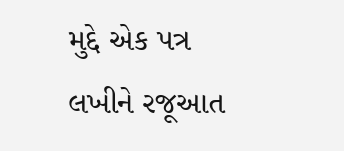મુદ્દે એક પત્ર લખીને રજૂઆત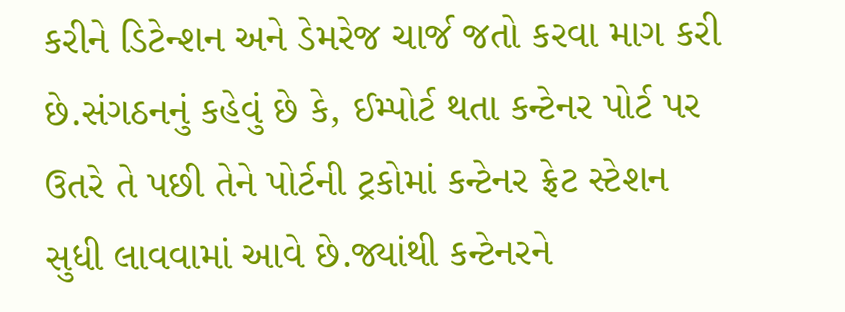કરીને ડિટેન્શન અને ડેમરેજ ચાર્જ જતો કરવા માગ કરી છે.સંગઠનનું કહેવું છે કે, ઈમ્પોર્ટ થતા કન્ટેનર પોર્ટ પર ઉતરે તે પછી તેને પોર્ટની ટ્રકોમાં કન્ટેનર ફ્રેટ સ્ટેશન સુધી લાવવામાં આવે છે.જ્યાંથી કન્ટેનરને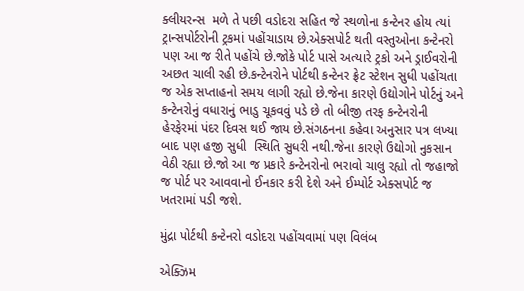ક્લીયરન્સ  મળે તે પછી વડોદરા સહિત જે સ્થળોના કન્ટેનર હોય ત્યાં ટ્રાન્સપોર્ટરોની ટ્રકમાં પહોંચાડાય છે.એક્સપોર્ટ થતી વસ્તુઓના કન્ટેનરો પણ આ જ રીતે પહોંચે છે.જોકે પોર્ટ પાસે અત્યારે ટ્રકો અને ડ્રાઈવરોની અછત ચાલી રહી છે.કન્ટેનરોને પોર્ટથી કન્ટેનર ફ્રેટ સ્ટેશન સુધી પહોંચતા જ એક સપ્તાહનો સમય લાગી રહ્યો છે.જેના કારણે ઉદ્યોગોને પોર્ટનું અને કન્ટેનરોનું વધારાનું ભાડુ ચૂકવવું પડે છે તો બીજી તરફ કન્ટેનરોની હેરફેરમાં પંદર દિવસ થઈ જાય છે.સંગઠનના કહેવા અનુસાર પત્ર લખ્યા બાદ પણ હજી સુધી  સ્થિતિ સુધરી નથી.જેના કારણે ઉદ્યોગો નુકસાન વેઠી રહ્યા છે.જો આ જ પ્રકારે કન્ટેનરોનો ભરાવો ચાલુ રહ્યો તો જહાજો જ પોર્ટ પર આવવાનો ઈનકાર કરી દેશે અને ઈમ્પોર્ટ એક્સપોર્ટ જ ખતરામાં પડી જશે.

મુંદ્રા પોર્ટથી કન્ટેનરો વડોદરા પહોંચવામાં પણ વિલંબ

એક્ઝિમ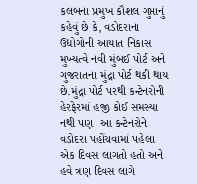કલબના પ્રમુખ કૌશલ ગુપ્તાનું કહેવું છે કે, વડોદરાના ઉદ્યોગોની આયાત નિકાસ મુખ્યત્વે નવી મુંબઈ પોર્ટ અને ગુજરાતના મુંદ્રા પોર્ટ થકી થાય છે.મુંદ્રા પોર્ટ પરથી કન્ટેનરોની હેરફેરમાં હજી કોઈ સમસ્યા નથી પણ  આ કન્ટેનરોને વડોદરા પહોંચવામાં પહેલા એક દિવસ લાગતો હતો અને હવે ત્રણ દિવસ લાગે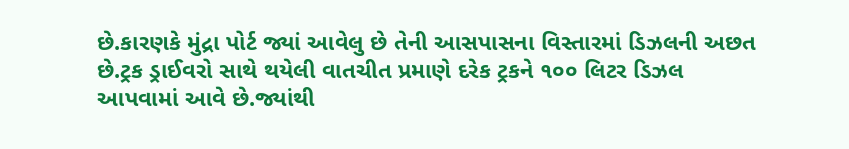છે.કારણકે મુંદ્રા પોર્ટ જ્યાં આવેલુ છે તેની આસપાસના વિસ્તારમાં ડિઝલની અછત છે.ટ્રક ડ્રાઈવરો સાથે થયેલી વાતચીત પ્રમાણે દરેક ટ્રકને ૧૦૦ લિટર ડિઝલ આપવામાં આવે છે.જ્યાંથી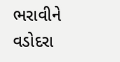ભરાવીને વડોદરા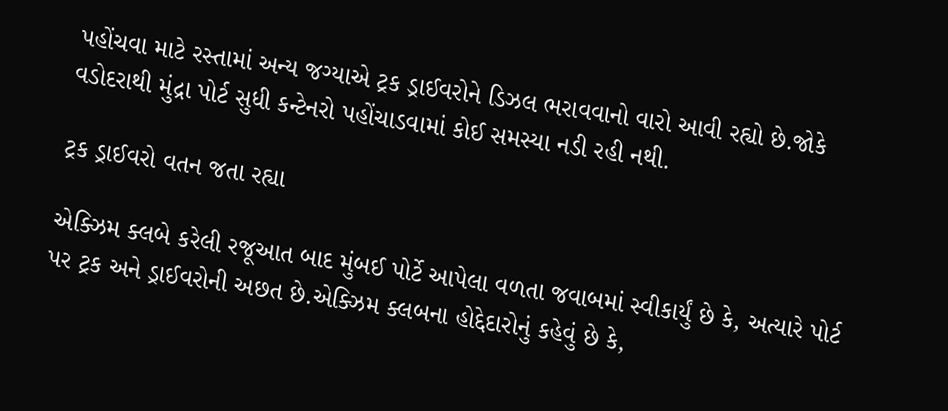પહોંચવા માટે રસ્તામાં અન્ય જગ્યાએ ટ્રક ડ્રાઈવરોને ડિઝલ ભરાવવાનો વારો આવી રહ્યો છે.જોકે વડોદરાથી મુંદ્રા પોર્ટ સુધી કન્ટેનરો પહોંચાડવામાં કોઈ સમસ્યા નડી રહી નથી.

ટ્રક ડ્રાઈવરો વતન જતા રહ્યા

એક્ઝિમ ક્લબે કરેલી રજૂઆત બાદ મુંબઈ પોર્ટે આપેલા વળતા જવાબમાં સ્વીકાર્યું છે કે, અત્યારે પોર્ટ પર ટ્રક અને ડ્રાઈવરોની અછત છે.એક્ઝિમ ક્લબના હોદ્દેદારોનું કહેવું છે કે,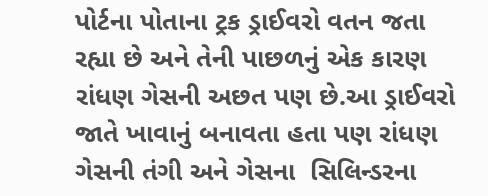પોર્ટના પોતાના ટ્રક ડ્રાઈવરો વતન જતા રહ્યા છે અને તેની પાછળનું એક કારણ રાંધણ ગેસની અછત પણ છે.આ ડ્રાઈવરો જાતે ખાવાનું બનાવતા હતા પણ રાંધણ ગેસની તંગી અને ગેસના  સિલિન્ડરના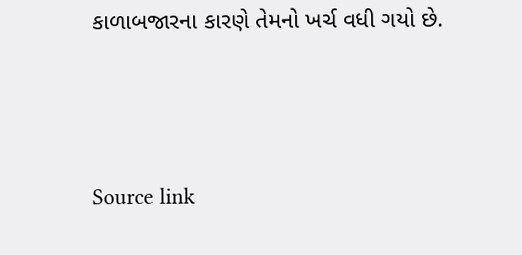કાળાબજારના કારણે તેમનો ખર્ચ વધી ગયો છે.



Source link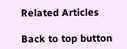Related Articles

Back to top button